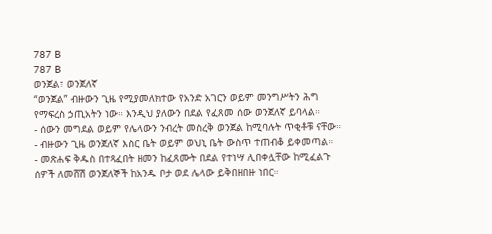787 B
787 B
ወንጀል፣ ወንጀለኛ
“ወንጀል” ብዙውን ጊዜ የሚያመለክተው የአንድ አገርን ወይም መንግሥትን ሕግ የማፍረስ ኃጢአትን ነው። እንዲህ ያለውን በደል የፈጸመ ሰው ወንጀለኛ ይባላል።
- ሰውን መግደል ወይም የሌላውን ንብረት መስረቅ ወንጀል ከሚባሉት ጥቂቶቹ ናቸው።
- ብዙውን ጊዜ ወንጀለኛ እስር ቤት ወይም ወህኒ ቤት ውስጥ ተጠብቆ ይቀመጣል።
- መጽሐፍ ቅዱስ በተጻፈበት ዘመን ከፈጸሙት በደል የተነሣ ሊበቀሏቸው ከሚፈልጉ ሰዎች ለመሸሽ ወንጀለኞች ከአንዱ ቦታ ወደ ሌላው ይቅበዘበዙ ነበር።